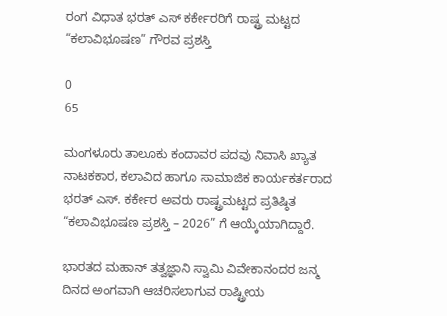ರಂಗ ವಿಧಾತ ಭರತ್ ಎಸ್ ಕರ್ಕೇರರಿಗೆ ರಾಷ್ಟ್ರ ಮಟ್ಟದ “ಕಲಾವಿಭೂಷಣ” ಗೌರವ ಪ್ರಶಸ್ತಿ

0
65

ಮಂಗಳೂರು ತಾಲೂಕು ಕಂದಾವರ ಪದವು ನಿವಾಸಿ ಖ್ಯಾತ ನಾಟಕಕಾರ, ಕಲಾವಿದ ಹಾಗೂ ಸಾಮಾಜಿಕ ಕಾರ್ಯಕರ್ತರಾದ ಭರತ್ ಎಸ್. ಕರ್ಕೇರ ಅವರು ರಾಷ್ಟ್ರಮಟ್ಟದ ಪ್ರತಿಷ್ಠಿತ “ಕಲಾವಿಭೂಷಣ ಪ್ರಶಸ್ತಿ – 2026” ಗೆ ಆಯ್ಕೆಯಾಗಿದ್ದಾರೆ.

ಭಾರತದ ಮಹಾನ್ ತತ್ವಜ್ಞಾನಿ ಸ್ವಾಮಿ ವಿವೇಕಾನಂದರ ಜನ್ಮ ದಿನದ ಅಂಗವಾಗಿ ಆಚರಿಸಲಾಗುವ ರಾಷ್ಟ್ರೀಯ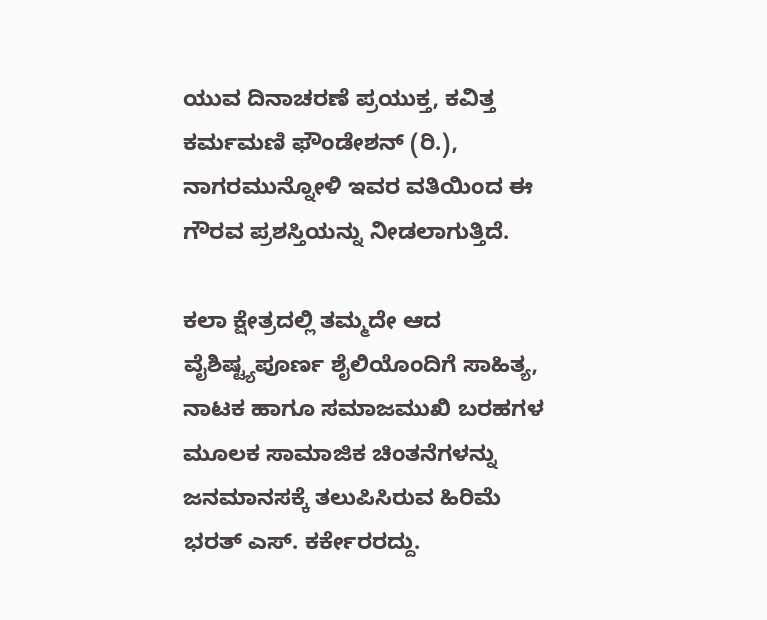ಯುವ ದಿನಾಚರಣೆ ಪ್ರಯುಕ್ತ, ಕವಿತ್ತ ಕರ್ಮಮಣಿ ಫೌಂಡೇಶನ್ (ರಿ.), ನಾಗರಮುನ್ನೋಳಿ ಇವರ ವತಿಯಿಂದ ಈ ಗೌರವ ಪ್ರಶಸ್ತಿಯನ್ನು ನೀಡಲಾಗುತ್ತಿದೆ.

ಕಲಾ ಕ್ಷೇತ್ರದಲ್ಲಿ ತಮ್ಮದೇ ಆದ ವೈಶಿಷ್ಟ್ಯಪೂರ್ಣ ಶೈಲಿಯೊಂದಿಗೆ ಸಾಹಿತ್ಯ, ನಾಟಕ ಹಾಗೂ ಸಮಾಜಮುಖಿ ಬರಹಗಳ ಮೂಲಕ ಸಾಮಾಜಿಕ ಚಿಂತನೆಗಳನ್ನು ಜನಮಾನಸಕ್ಕೆ ತಲುಪಿಸಿರುವ ಹಿರಿಮೆ ಭರತ್ ಎಸ್. ಕರ್ಕೇರರದ್ದು.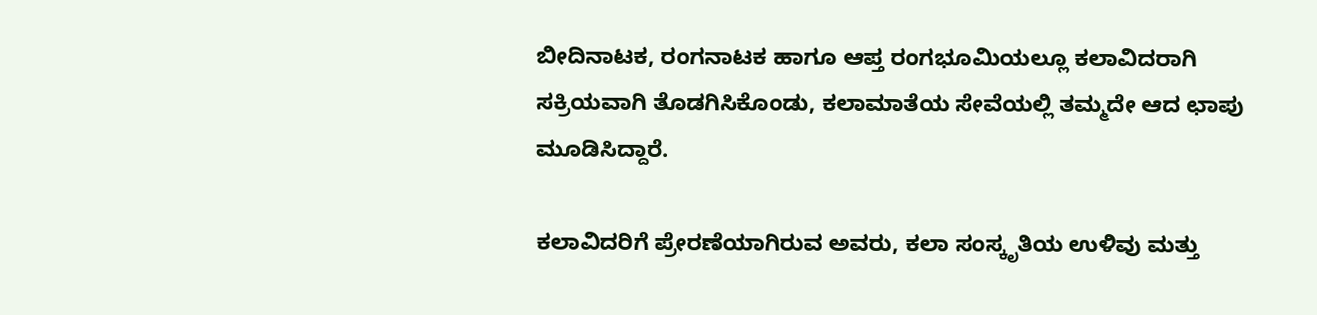ಬೀದಿನಾಟಕ, ರಂಗನಾಟಕ ಹಾಗೂ ಆಪ್ತ ರಂಗಭೂಮಿಯಲ್ಲೂ ಕಲಾವಿದರಾಗಿ ಸಕ್ರಿಯವಾಗಿ ತೊಡಗಿಸಿಕೊಂಡು, ಕಲಾಮಾತೆಯ ಸೇವೆಯಲ್ಲಿ ತಮ್ಮದೇ ಆದ ಛಾಪು ಮೂಡಿಸಿದ್ದಾರೆ.

ಕಲಾವಿದರಿಗೆ ಪ್ರೇರಣೆಯಾಗಿರುವ ಅವರು, ಕಲಾ ಸಂಸ್ಕೃತಿಯ ಉಳಿವು ಮತ್ತು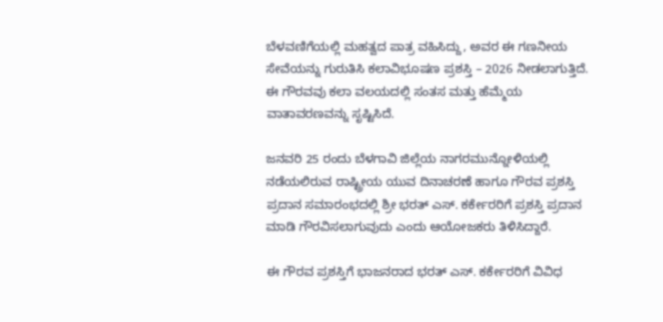ಬೆಳವಣಿಗೆಯಲ್ಲಿ ಮಹತ್ವದ ಪಾತ್ರ ವಹಿಸಿದ್ದು, ಅವರ ಈ ಗಣನೀಯ ಸೇವೆಯನ್ನು ಗುರುತಿಸಿ ಕಲಾವಿಭೂಷಣ ಪ್ರಶಸ್ತಿ – 2026 ನೀಡಲಾಗುತ್ತಿದೆ. ಈ ಗೌರವವು ಕಲಾ ವಲಯದಲ್ಲಿ ಸಂತಸ ಮತ್ತು ಹೆಮ್ಮೆಯ ವಾತಾವರಣವನ್ನು ಸೃಷ್ಟಿಸಿದೆ.

ಜನವರಿ 25 ರಂದು ಬೆಳಗಾವಿ ಜಿಲ್ಲೆಯ ನಾಗರಮುನ್ನೋಳಿಯಲ್ಲಿ ನಡೆಯಲಿರುವ ರಾಷ್ಟ್ರೀಯ ಯುವ ದಿನಾಚರಣೆ ಹಾಗೂ ಗೌರವ ಪ್ರಶಸ್ತಿ ಪ್ರದಾನ ಸಮಾರಂಭದಲ್ಲಿ ಶ್ರೀ ಭರತ್ ಎಸ್. ಕರ್ಕೇರರಿಗೆ ಪ್ರಶಸ್ತಿ ಪ್ರದಾನ ಮಾಡಿ ಗೌರವಿಸಲಾಗುವುದು ಎಂದು ಆಯೋಜಕರು ತಿಳಿಸಿದ್ದಾರೆ.

ಈ ಗೌರವ ಪ್ರಶಸ್ತಿಗೆ ಭಾಜನರಾದ ಭರತ್ ಎಸ್. ಕರ್ಕೇರರಿಗೆ ವಿವಿಧ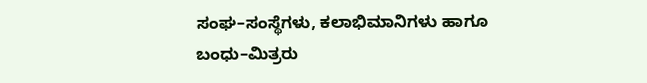ಸಂಘ–ಸಂಸ್ಥೆಗಳು, ಕಲಾಭಿಮಾನಿಗಳು ಹಾಗೂ ಬಂಧು–ಮಿತ್ರರು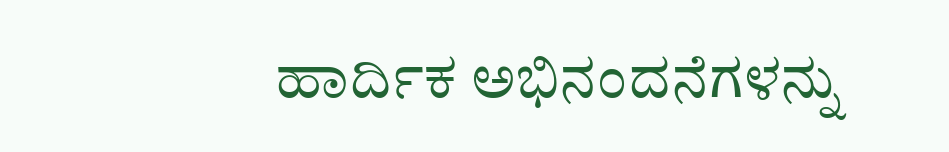ಹಾರ್ದಿಕ ಅಭಿನಂದನೆಗಳನ್ನು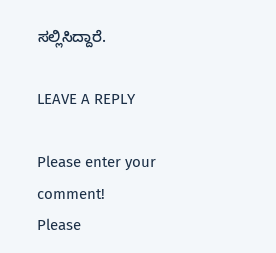ಸಲ್ಲಿಸಿದ್ದಾರೆ.

LEAVE A REPLY

Please enter your comment!
Please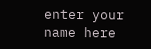enter your name here